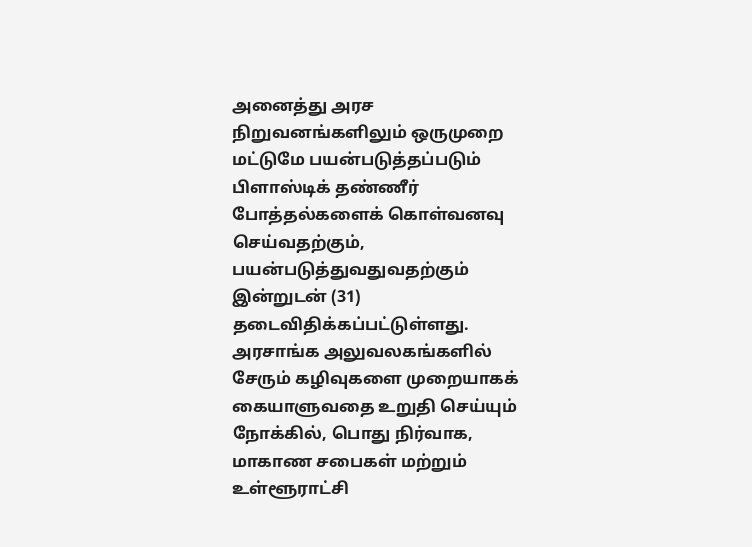அனைத்து அரச நிறுவனங்களிலும் ஒருமுறை மட்டுமே பயன்படுத்தப்படும் பிளாஸ்டிக் தண்ணீர் போத்தல்களைக் கொள்வனவு செய்வதற்கும், பயன்படுத்துவதுவதற்கும் இன்றுடன் (31) தடைவிதிக்கப்பட்டுள்ளது.
அரசாங்க அலுவலகங்களில் சேரும் கழிவுகளை முறையாகக் கையாளுவதை உறுதி செய்யும் நோக்கில், பொது நிர்வாக, மாகாண சபைகள் மற்றும் உள்ளூராட்சி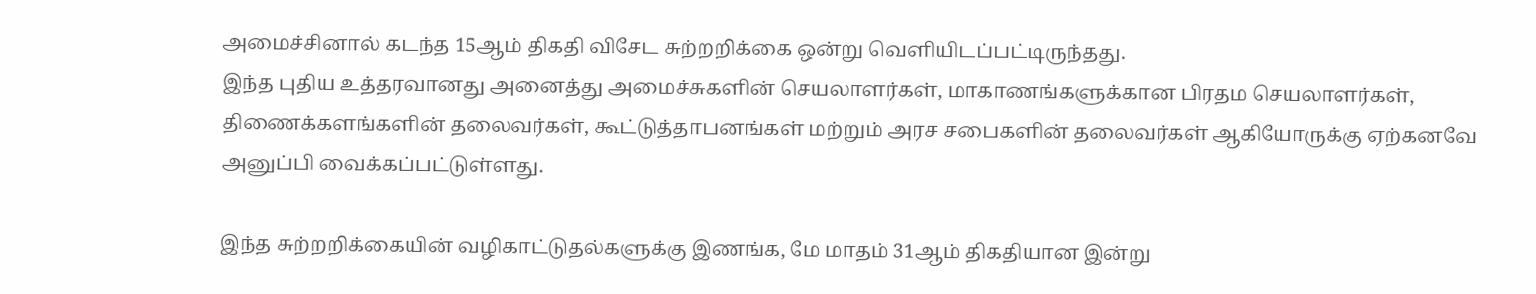அமைச்சினால் கடந்த 15ஆம் திகதி விசேட சுற்றறிக்கை ஒன்று வெளியிடப்பட்டிருந்தது.
இந்த புதிய உத்தரவானது அனைத்து அமைச்சுகளின் செயலாளர்கள், மாகாணங்களுக்கான பிரதம செயலாளர்கள், திணைக்களங்களின் தலைவர்கள், கூட்டுத்தாபனங்கள் மற்றும் அரச சபைகளின் தலைவர்கள் ஆகியோருக்கு ஏற்கனவே அனுப்பி வைக்கப்பட்டுள்ளது.

இந்த சுற்றறிக்கையின் வழிகாட்டுதல்களுக்கு இணங்க, மே மாதம் 31ஆம் திகதியான இன்று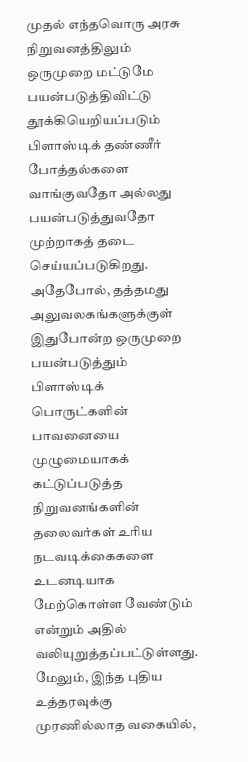முதல் எந்தவொரு அரசு நிறுவனத்திலும் ஒருமுறை மட்டுமே பயன்படுத்திவிட்டு தூக்கியெறியப்படும் பிளாஸ்டிக் தண்ணீர் போத்தல்களை வாங்குவதோ அல்லது பயன்படுத்துவதோ முற்றாகத் தடை செய்யப்படுகிறது.
அதேபோல், தத்தமது அலுவலகங்களுக்குள் இதுபோன்ற ஒருமுறை பயன்படுத்தும் பிளாஸ்டிக் பொருட்களின் பாவனையை முழுமையாகக் கட்டுப்படுத்த நிறுவனங்களின் தலைவர்கள் உரிய நடவடிக்கைகளை உடனடியாக மேற்கொள்ள வேண்டும் என்றும் அதில் வலியுறுத்தப்பட்டுள்ளது.
மேலும், இந்த புதிய உத்தரவுக்கு முரணில்லாத வகையில்,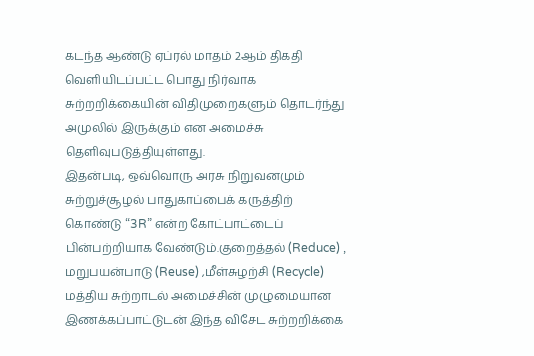கடந்த ஆண்டு ஏப்ரல் மாதம் 2ஆம் திகதி வெளியிடப்பட்ட பொது நிர்வாக சுற்றறிக்கையின் விதிமுறைகளும் தொடர்ந்து அமுலில் இருக்கும் என அமைச்சு தெளிவுபடுத்தியுள்ளது.
இதன்படி, ஒவ்வொரு அரசு நிறுவனமும் சுற்றுச்சூழல் பாதுகாப்பைக் கருத்திற் கொண்டு “3R” என்ற கோட்பாட்டைப் பின்பற்றியாக வேண்டும்.குறைத்தல் (Reduce) , மறுபயன்பாடு (Reuse) ,மீள்சுழற்சி (Recycle)
மத்திய சுற்றாடல் அமைச்சின் முழுமையான இணக்கப்பாட்டுடன் இந்த விசேட சுற்றறிக்கை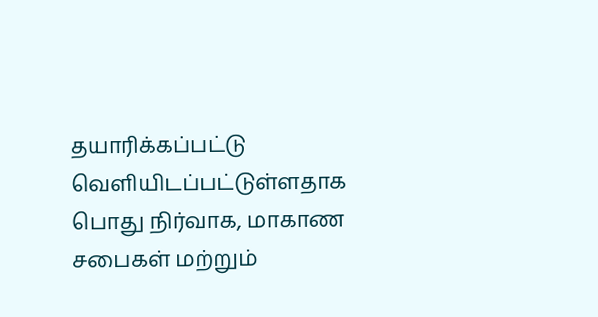தயாரிக்கப்பட்டு வெளியிடப்பட்டுள்ளதாக பொது நிர்வாக, மாகாண சபைகள் மற்றும்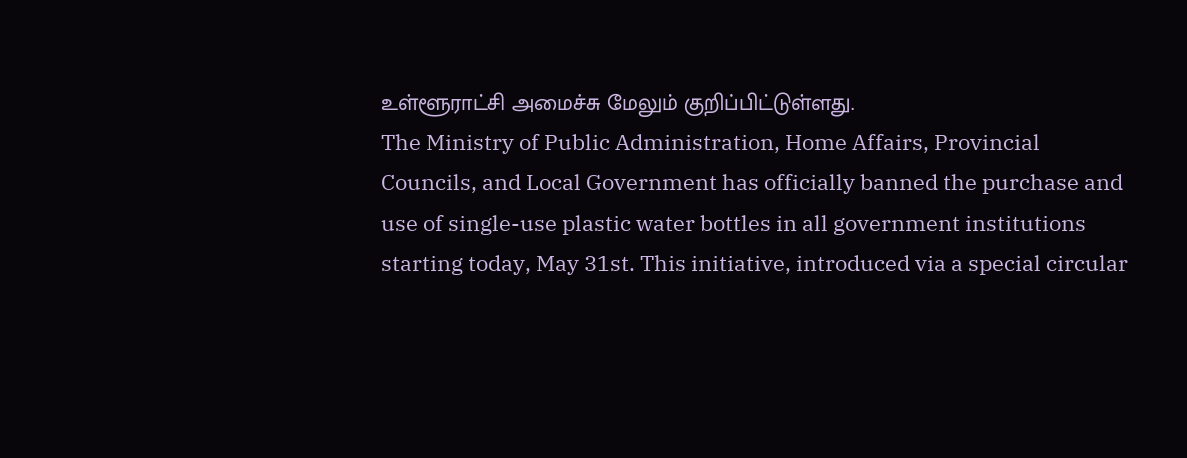உள்ளூராட்சி அமைச்சு மேலும் குறிப்பிட்டுள்ளது.
The Ministry of Public Administration, Home Affairs, Provincial Councils, and Local Government has officially banned the purchase and use of single-use plastic water bottles in all government institutions starting today, May 31st. This initiative, introduced via a special circular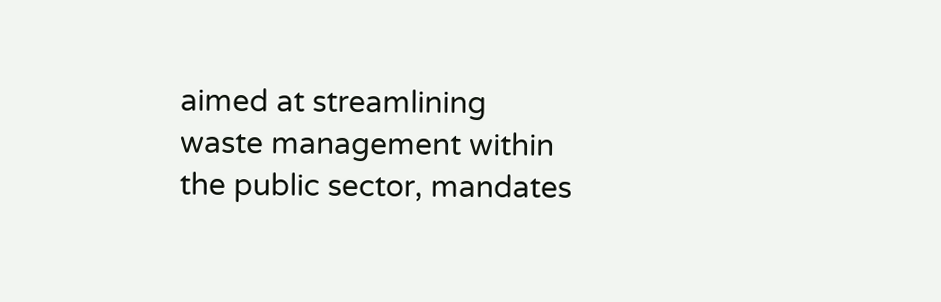aimed at streamlining waste management within the public sector, mandates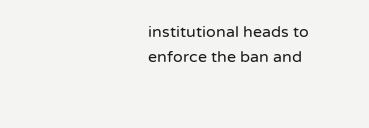institutional heads to enforce the ban and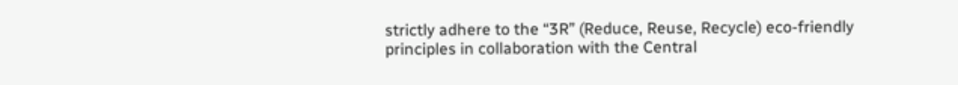strictly adhere to the “3R” (Reduce, Reuse, Recycle) eco-friendly principles in collaboration with the Central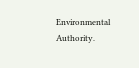Environmental Authority.